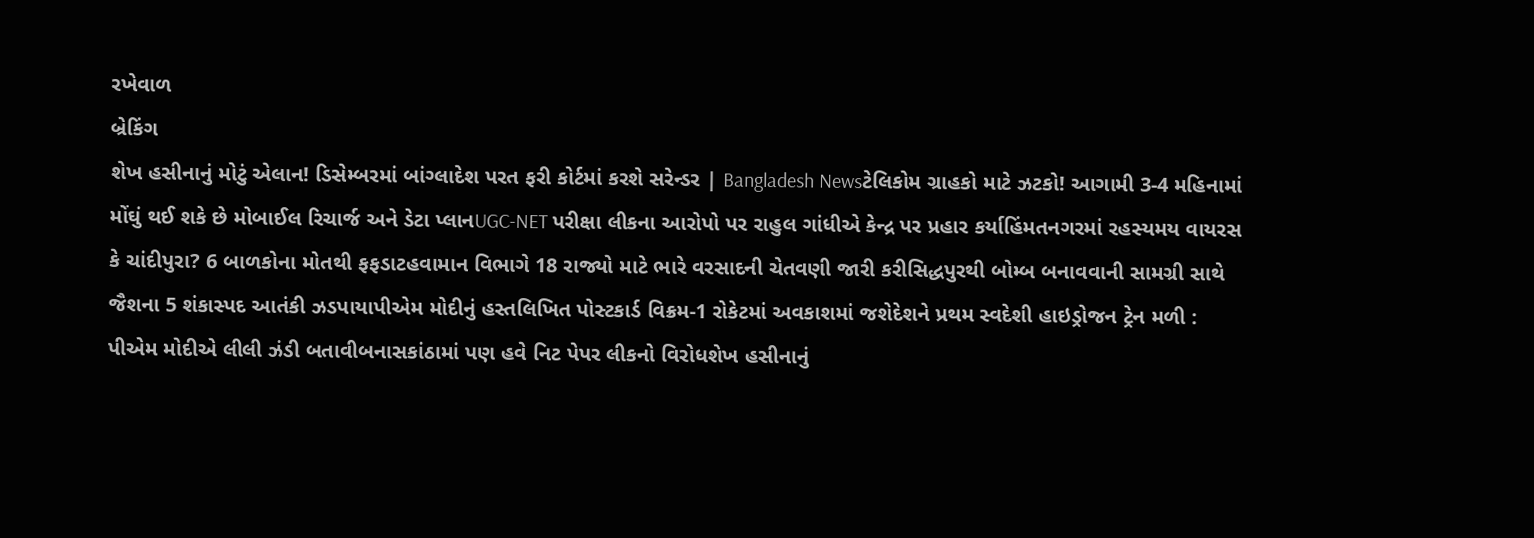રખેવાળ
બ્રેકિંગ
શેખ હસીનાનું મોટું એલાન! ડિસેમ્બરમાં બાંગ્લાદેશ પરત ફરી કોર્ટમાં કરશે સરેન્ડર | Bangladesh Newsટેલિકોમ ગ્રાહકો માટે ઝટકો! આગામી 3-4 મહિનામાં મોંઘું થઈ શકે છે મોબાઈલ રિચાર્જ અને ડેટા પ્લાનUGC-NET પરીક્ષા લીકના આરોપો પર રાહુલ ગાંધીએ કેન્દ્ર પર પ્રહાર કર્યાહિંમતનગરમાં રહસ્યમય વાયરસ કે ચાંદીપુરા? 6 બાળકોના મોતથી ફફડાટહવામાન વિભાગે 18 રાજ્યો માટે ભારે વરસાદની ચેતવણી જારી કરીસિદ્ધપુરથી બોમ્બ બનાવવાની સામગ્રી સાથે જૈશના 5 શંકાસ્પદ આતંકી ઝડપાયાપીએમ મોદીનું હસ્તલિખિત પોસ્ટકાર્ડ વિક્રમ-1 રોકેટમાં અવકાશમાં જશેદેશને પ્રથમ સ્વદેશી હાઇડ્રોજન ટ્રેન મળી : પીએમ મોદીએ લીલી ઝંડી બતાવીબનાસકાંઠામાં પણ હવે નિટ પેપર લીકનો વિરોધશેખ હસીનાનું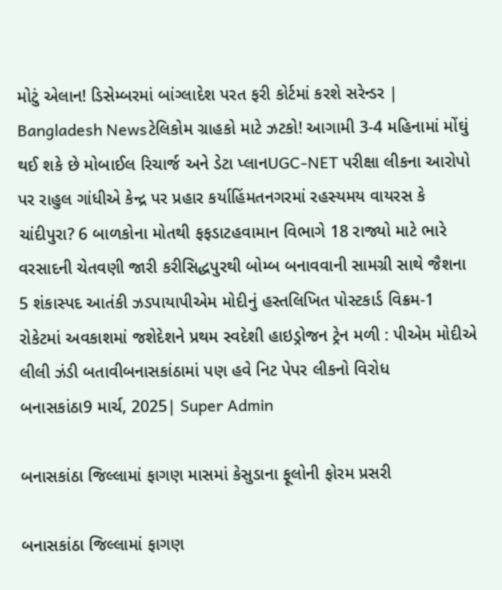મોટું એલાન! ડિસેમ્બરમાં બાંગ્લાદેશ પરત ફરી કોર્ટમાં કરશે સરેન્ડર | Bangladesh Newsટેલિકોમ ગ્રાહકો માટે ઝટકો! આગામી 3-4 મહિનામાં મોંઘું થઈ શકે છે મોબાઈલ રિચાર્જ અને ડેટા પ્લાનUGC-NET પરીક્ષા લીકના આરોપો પર રાહુલ ગાંધીએ કેન્દ્ર પર પ્રહાર કર્યાહિંમતનગરમાં રહસ્યમય વાયરસ કે ચાંદીપુરા? 6 બાળકોના મોતથી ફફડાટહવામાન વિભાગે 18 રાજ્યો માટે ભારે વરસાદની ચેતવણી જારી કરીસિદ્ધપુરથી બોમ્બ બનાવવાની સામગ્રી સાથે જૈશના 5 શંકાસ્પદ આતંકી ઝડપાયાપીએમ મોદીનું હસ્તલિખિત પોસ્ટકાર્ડ વિક્રમ-1 રોકેટમાં અવકાશમાં જશેદેશને પ્રથમ સ્વદેશી હાઇડ્રોજન ટ્રેન મળી : પીએમ મોદીએ લીલી ઝંડી બતાવીબનાસકાંઠામાં પણ હવે નિટ પેપર લીકનો વિરોધ
બનાસકાંઠા9 માર્ચ, 2025| Super Admin

બનાસકાંઠા જિલ્લામાં ફાગણ માસમાં કેસુડાના ફૂલોની ફોરમ પ્રસરી

બનાસકાંઠા જિલ્લામાં ફાગણ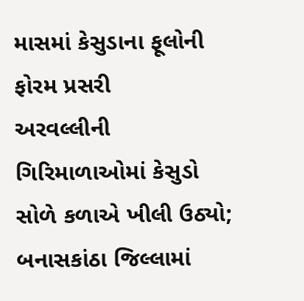માસમાં કેસુડાના ફૂલોની ફોરમ પ્રસરી
અરવલ્લીની ગિરિમાળાઓમાં કેસુડો સોળે કળાએ ખીલી ઉઠ્યો; બનાસકાંઠા જિલ્લામાં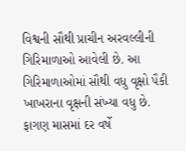વિશ્વની સૌથી પ્રાચીન અરવલ્લીની ગિરિમાળાઓ આવેલી છે. આ ગિરિમાળાઓમાં સૌથી વધુ વૃક્ષો પૈકી ખાખરાના વૃક્ષની સંખ્યા વધુ છે. ફાગણ માસમાં દર વર્ષે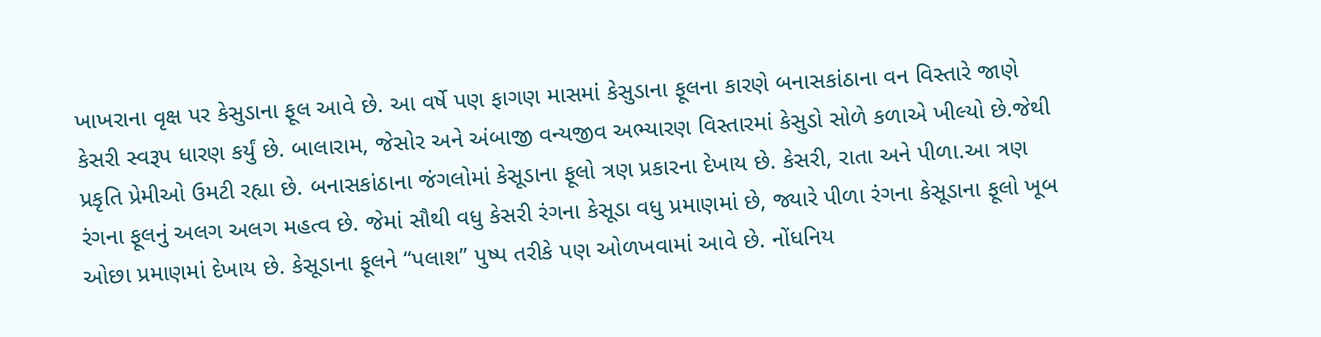ખાખરાના વૃક્ષ પર કેસુડાના ફૂલ આવે છે. આ વર્ષે પણ ફાગણ માસમાં કેસુડાના ફૂલના કારણે બનાસકાંઠાના વન વિસ્તારે જાણે કેસરી સ્વરૂપ ધારણ કર્યું છે. બાલારામ, જેસોર અને અંબાજી વન્યજીવ અભ્યારણ વિસ્તારમાં કેસુડો સોળે કળાએ ખીલ્યો છે.જેથી પ્રકૃતિ પ્રેમીઓ ઉમટી રહ્યા છે. બનાસકાંઠાના જંગલોમાં કેસૂડાના ફૂલો ત્રણ પ્રકારના દેખાય છે. કેસરી, રાતા અને પીળા.આ ત્રણ રંગના ફૂલનું અલગ અલગ મહત્વ છે. જેમાં સૌથી વધુ કેસરી રંગના કેસૂડા વધુ પ્રમાણમાં છે, જ્યારે પીળા રંગના કેસૂડાના ફૂલો ખૂબ ઓછા પ્રમાણમાં દેખાય છે. કેસૂડાના ફૂલને “પલાશ” પુષ્પ તરીકે પણ ઓળખવામાં આવે છે. નોંધનિય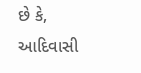છે કે, આદિવાસી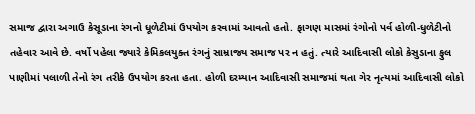સમાજ દ્વારા અગાઉ કેસૂડાના રંગનો ધૂળેટીમાં ઉપયોગ કરવામાં આવતો હતો. ફાગણ માસમાં રંગોનો પર્વ હોળી-ધુળેટીનો તહેવાર આવે છે. વર્ષો પહેલા જ્યારે કેમિકલયુક્ત રંગનું સામ્રાજ્ય સમાજ પર ન હતું. ત્યારે આદિવાસી લોકો કેસુડાના ફુલ પાણીમાં પલાળી તેનો રંગ તરીકે ઉપયોગ કરતા હતા. હોળી દરમ્યાન આદિવાસી સમાજમાં થતા ગેર નૃત્યમાં આદિવાસી લોકો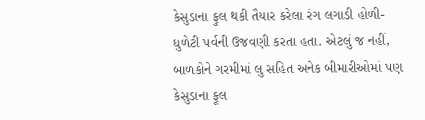કેસુડાના ફુલ થકી તૈયાર કરેલા રંગ લગાડી હોળી-ધુળેટી પર્વની ઉજવણી કરતા હતા. એટલું જ નહીં, બાળકોને ગરમીમાં લુ સહિત અનેક બીમારીઓમાં પણ કેસુડાના ફૂલ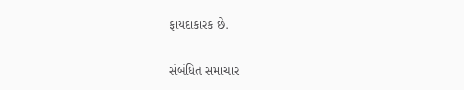ફાયદાકારક છે.

સંબંધિત સમાચાર